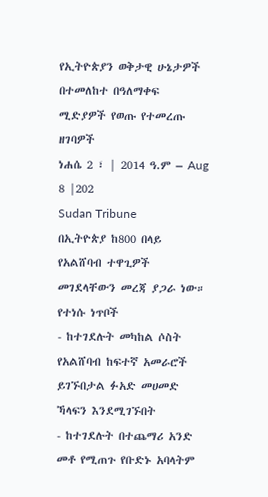የኢትዮጵያን ወቅታዊ ሁኔታዎች በተመለከተ በዓለማቀፍ ሚድያዎች የወጡ የተመረጡ ዘገባዎች
ነሐሴ 2 ፣ | 2014 ዓ.ም – Aug 8 |202
Sudan Tribune
በኢትዮጵያ ከ800 በላይ የአልሸባብ ተዋጊዎች መገደላቸውን መረጃ ያጋራ ነው።
የተነሱ ነጥቦች
- ከተገደሉት መካከል ሶስት የአልሸባብ ከፍተኛ አመራሮች ይገኙበታል ፉአድ መሀመድ ኻላፍን እንደሚገኙበት
- ከተገደሉት በተጨማሪ አንድ መቶ የሚጠጉ የቡድኑ አባላትም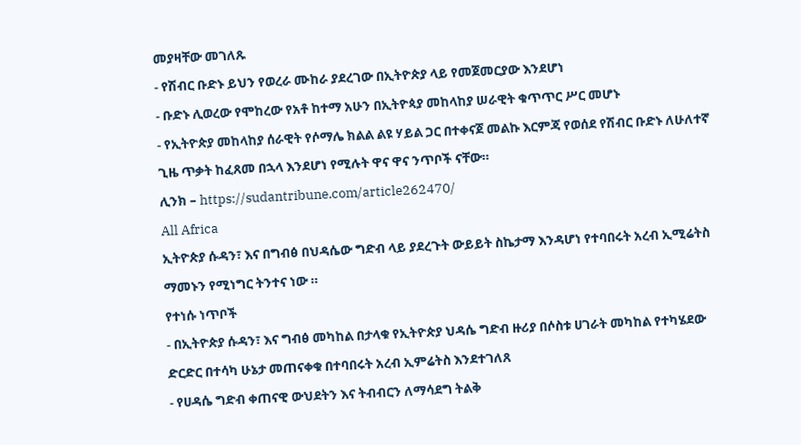መያዛቸው መገለጹ
- የሽብር ቡድኑ ይህን የወረራ ሙከራ ያደረገው በኢትዮጵያ ላይ የመጀመርያው እንደሆነ
- ቡድኑ ሊወረው የሞከረው የአቶ ከተማ አሁን በኢትዮጳያ መከላከያ ሠራዊት ቁጥጥር ሥር መሆኑ
- የኢትዮጵያ መከላከያ ሰራዊት የሶማሌ ክልል ልዩ ሃይል ጋር በተቀናጀ መልኩ እርምጃ የወሰደ የሽብር ቡድኑ ለሁለተኛ ጊዜ ጥቃት ከፈጸመ በኋላ እንደሆነ የሚሉት ዋና ዋና ንጥቦች ናቸው።
ሊንክ – https://sudantribune.com/article262470/
All Africa
ኢትዮጵያ ሱዳን፣ እና በግብፅ በህዳሴው ግድብ ላይ ያደረጉት ውይይት ስኬታማ እንዳሆነ የተባበሩት አረብ ኢሚሬትስ ማመኑን የሚነግር ትንተና ነው ።
የተነሱ ነጥቦች
- በኢትዮጵያ ሱዳን፣ እና ግብፅ መካከል በታላቁ የኢትዮጵያ ህዳሴ ግድብ ዙሪያ በሶስቱ ሀገራት መካከል የተካሄደው ድርድር በተሳካ ሁኔታ መጠናቀቁ በተባበሩት አረብ ኢምሬትስ እንደተገለጸ
- የሀዳሴ ግድብ ቀጠናዊ ውህደትን እና ትብብርን ለማሳደግ ትልቅ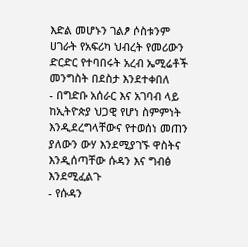እድል መሆኑን ገልፆ ሶስቱንም ሀገራት የአፍሪካ ህብረት የመሪውን ድርድር የተባበሩት አረብ ኤሚሬቶች መንግስት በደስታ እንደተቀበለ
- በግድቡ አሰራር እና አገባብ ላይ ከኢትዮጵያ ህጋዊ የሆነ ስምምነት እንዲደረግላቸውና የተወሰነ መጠን ያለውን ውሃ እንደሚያገኙ ዋስትና እንዲሰጣቸው ሱዳን እና ግብፅ እንደሚፈልጉ
- የሱዳን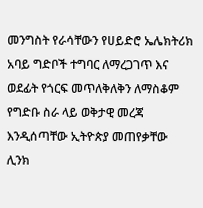መንግስት የራሳቸውን የሀይድሮ ኤሌክትሪክ አባይ ግድቦች ተግባር ለማረጋገጥ እና ወደፊት የጎርፍ መጥለቅለቅን ለማስቆም የግድቡ ስራ ላይ ወቅታዊ መረጃ እንዲሰጣቸው ኢትዮጵያ መጠየቃቸው
ሊንክ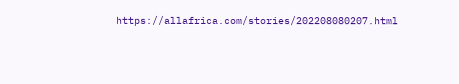https://allafrica.com/stories/202208080207.html